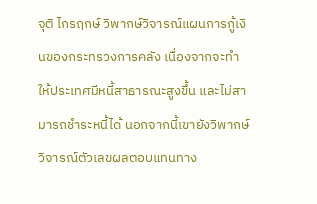จุติ ไกรฤกษ์ วิพากษ์วิจารณ์แผนการกู้เงินของกระทรวงการคลัง เนื่องจากจะทำให้ประเทศมีหนี้สาธารณะสูงขึ้น และไม่สามารถชำระหนี้ได้ นอกจากนี้เขายังวิพากษ์วิจารณ์ตัวเลขผลตอบแทนทาง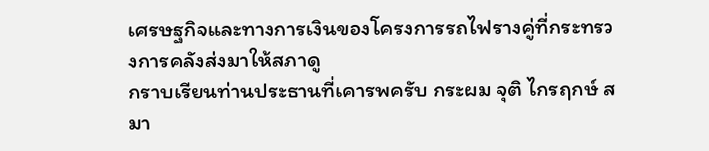เศรษฐกิจและทางการเงินของโครงการรถไฟรางคู่ที่กระทรวงการคลังส่งมาให้สภาดู
กราบเรียนท่านประธานที่เคารพครับ กระผม จุติ ไกรฤกษ์ สมา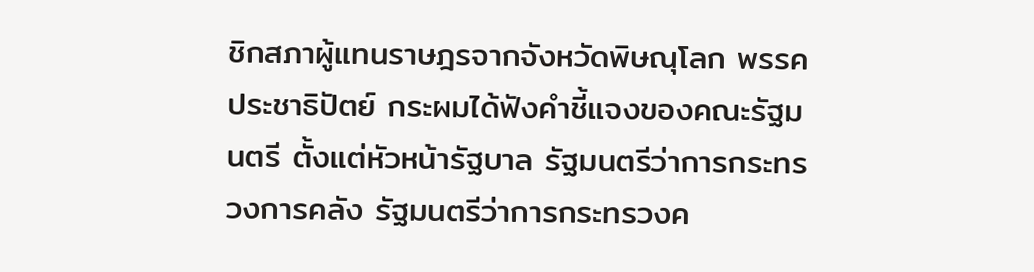ชิกสภาผู้แทนราษฎรจากจังหวัดพิษณุโลก พรรคประชาธิปัตย์ กระผมได้ฟังคำชี้แจงของคณะรัฐมนตรี ตั้งแต่หัวหน้ารัฐบาล รัฐมนตรีว่าการกระทรวงการคลัง รัฐมนตรีว่าการกระทรวงค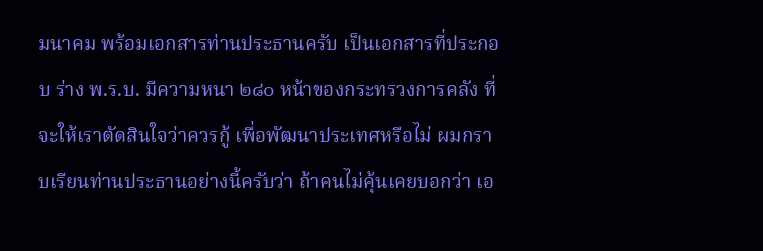มนาคม พร้อมเอกสารท่านประธานครับ เป็นเอกสารที่ประกอบ ร่าง พ.ร.บ. มีความหนา ๒๘๐ หน้าของกระทรวงการคลัง ที่จะให้เราตัดสินใจว่าควรกู้ เพื่อพัฒนาประเทศหรือไม่ ผมกราบเรียนท่านประธานอย่างนี้ครับว่า ถ้าคนไม่คุ้นเคยบอกว่า เอ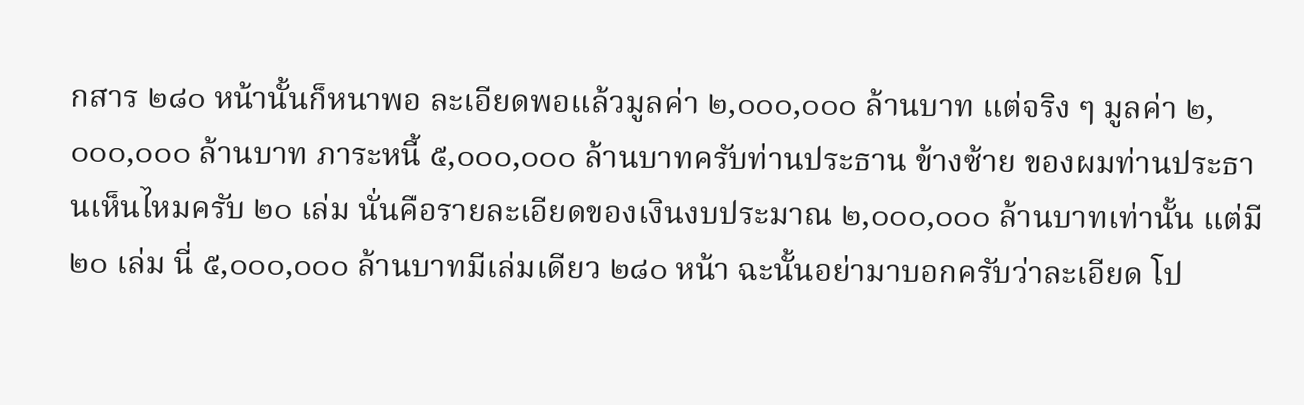กสาร ๒๘๐ หน้านั้นก็หนาพอ ละเอียดพอแล้วมูลค่า ๒,๐๐๐,๐๐๐ ล้านบาท แต่จริง ๆ มูลค่า ๒,๐๐๐,๐๐๐ ล้านบาท ภาระหนี้ ๕,๐๐๐,๐๐๐ ล้านบาทครับท่านประธาน ข้างซ้าย ของผมท่านประธานเห็นไหมครับ ๒๐ เล่ม นั่นคือรายละเอียดของเงินงบประมาณ ๒,๐๐๐,๐๐๐ ล้านบาทเท่านั้น แต่มี ๒๐ เล่ม นี่ ๕,๐๐๐,๐๐๐ ล้านบาทมีเล่มเดียว ๒๘๐ หน้า ฉะนั้นอย่ามาบอกครับว่าละเอียด โป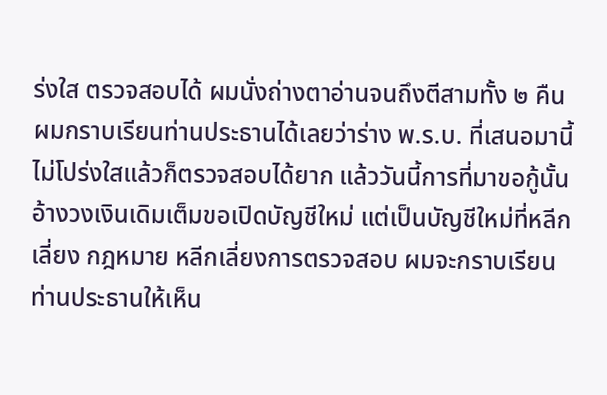ร่งใส ตรวจสอบได้ ผมนั่งถ่างตาอ่านจนถึงตีสามทั้ง ๒ คืน ผมกราบเรียนท่านประธานได้เลยว่าร่าง พ.ร.บ. ที่เสนอมานี้ไม่โปร่งใสแล้วก็ตรวจสอบได้ยาก แล้ววันนี้การที่มาขอกู้นั้นอ้างวงเงินเดิมเต็มขอเปิดบัญชีใหม่ แต่เป็นบัญชีใหม่ที่หลีกเลี่ยง กฎหมาย หลีกเลี่ยงการตรวจสอบ ผมจะกราบเรียนท่านประธานให้เห็น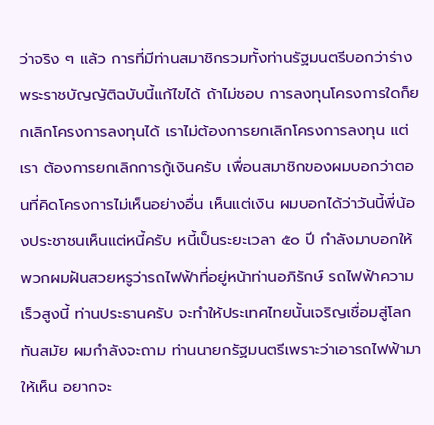ว่าจริง ๆ แล้ว การที่มีท่านสมาชิกรวมทั้งท่านรัฐมนตรีบอกว่าร่างพระราชบัญญัติฉบับนี้แก้ไขได้ ถ้าไม่ชอบ การลงทุนโครงการใดก็ยกเลิกโครงการลงทุนได้ เราไม่ต้องการยกเลิกโครงการลงทุน แต่เรา ต้องการยกเลิกการกู้เงินครับ เพื่อนสมาชิกของผมบอกว่าตอนที่คิดโครงการไม่เห็นอย่างอื่น เห็นแต่เงิน ผมบอกได้ว่าวันนี้พี่น้องประชาชนเห็นแต่หนี้ครับ หนี้เป็นระยะเวลา ๕๐ ปี กำลังมาบอกให้พวกผมฝันสวยหรูว่ารถไฟฟ้าที่อยู่หน้าท่านอภิรักษ์ รถไฟฟ้าความเร็วสูงนี้ ท่านประธานครับ จะทำให้ประเทศไทยนั้นเจริญเชื่อมสู่โลกทันสมัย ผมกำลังจะถาม ท่านนายกรัฐมนตรีเพราะว่าเอารถไฟฟ้ามาให้เห็น อยากจะ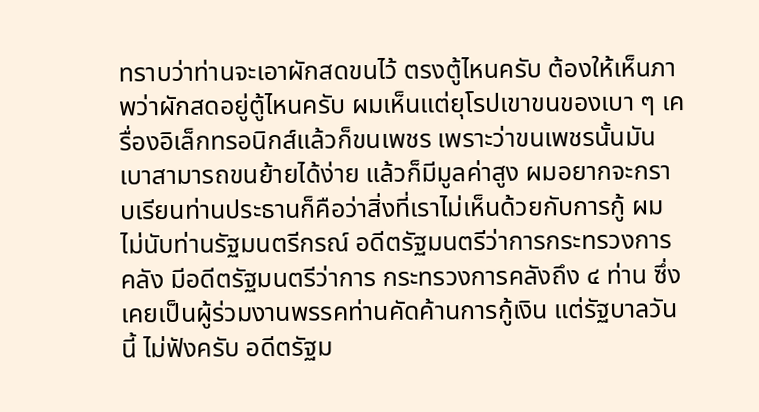ทราบว่าท่านจะเอาผักสดขนไว้ ตรงตู้ไหนครับ ต้องให้เห็นภาพว่าผักสดอยู่ตู้ไหนครับ ผมเห็นแต่ยุโรปเขาขนของเบา ๆ เครื่องอิเล็กทรอนิกส์แล้วก็ขนเพชร เพราะว่าขนเพชรนั้นมันเบาสามารถขนย้ายได้ง่าย แล้วก็มีมูลค่าสูง ผมอยากจะกราบเรียนท่านประธานก็คือว่าสิ่งที่เราไม่เห็นด้วยกับการกู้ ผมไม่นับท่านรัฐมนตรีกรณ์ อดีตรัฐมนตรีว่าการกระทรวงการคลัง มีอดีตรัฐมนตรีว่าการ กระทรวงการคลังถึง ๔ ท่าน ซึ่งเคยเป็นผู้ร่วมงานพรรคท่านคัดค้านการกู้เงิน แต่รัฐบาลวันนี้ ไม่ฟังครับ อดีตรัฐม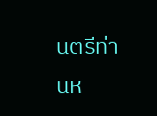นตรีท่านห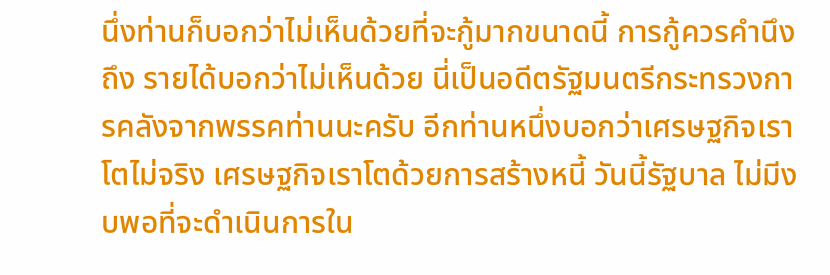นึ่งท่านก็บอกว่าไม่เห็นด้วยที่จะกู้มากขนาดนี้ การกู้ควรคำนึงถึง รายได้บอกว่าไม่เห็นด้วย นี่เป็นอดีตรัฐมนตรีกระทรวงการคลังจากพรรคท่านนะครับ อีกท่านหนึ่งบอกว่าเศรษฐกิจเราโตไม่จริง เศรษฐกิจเราโตด้วยการสร้างหนี้ วันนี้รัฐบาล ไม่มีงบพอที่จะดำเนินการใน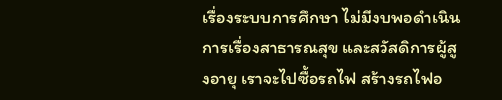เรื่องระบบการศึกษา ไม่มีงบพอดำเนินการเรื่องสาธารณสุข และสวัสดิการผู้สูงอายุ เราจะไปซื้อรถไฟ สร้างรถไฟอ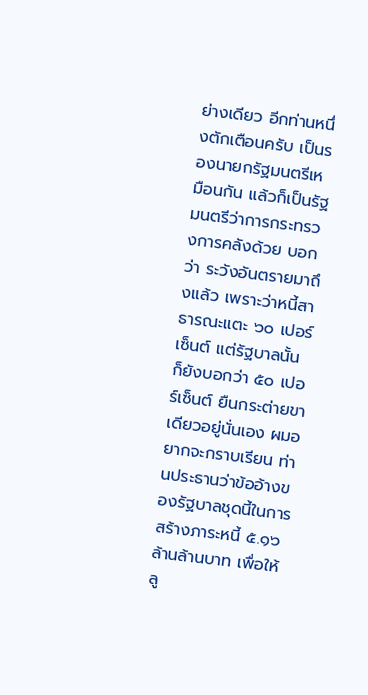ย่างเดียว อีกท่านหนึ่งตักเตือนครับ เป็นรองนายกรัฐมนตรีเหมือนกัน แล้วก็เป็นรัฐมนตรีว่าการกระทรวงการคลังด้วย บอกว่า ระวังอันตรายมาถึงแล้ว เพราะว่าหนี้สาธารณะแตะ ๖๐ เปอร์เซ็นต์ แต่รัฐบาลนั้น ก็ยังบอกว่า ๕๐ เปอร์เซ็นต์ ยืนกระต่ายขาเดียวอยู่นั่นเอง ผมอยากจะกราบเรียน ท่านประธานว่าข้ออ้างของรัฐบาลชุดนี้ในการสร้างภาระหนี้ ๕.๑๖ ล้านล้านบาท เพื่อให้ ลู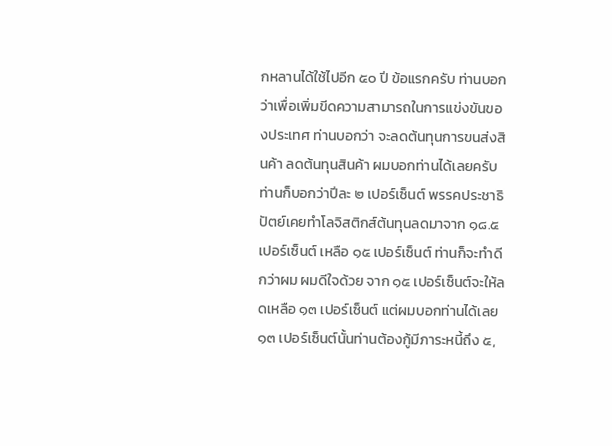กหลานได้ใช้ไปอีก ๕๐ ปี ข้อแรกครับ ท่านบอกว่าเพื่อเพิ่มขีดความสามารถในการแข่งขันของประเทศ ท่านบอกว่า จะลดต้นทุนการขนส่งสินค้า ลดต้นทุนสินค้า ผมบอกท่านได้เลยครับ ท่านก็บอกว่าปีละ ๒ เปอร์เซ็นต์ พรรคประชาธิปัตย์เคยทำโลจิสติกส์ต้นทุนลดมาจาก ๑๘.๕ เปอร์เซ็นต์ เหลือ ๑๕ เปอร์เซ็นต์ ท่านก็จะทำดีกว่าผม ผมดีใจด้วย จาก ๑๕ เปอร์เซ็นต์จะให้ลดเหลือ ๑๓ เปอร์เซ็นต์ แต่ผมบอกท่านได้เลย ๑๓ เปอร์เซ็นต์นั้นท่านต้องกู้มีภาระหนี้ถึง ๕,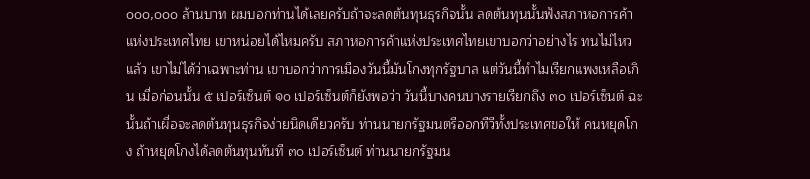๐๐๐,๐๐๐ ล้านบาท ผมบอกท่านได้เลยครับถ้าจะลดต้นทุนธุรกิจนั้น ลดต้นทุนนั้นฟังสภาหอการค้าแห่งประเทศไทย เขาหน่อยได้ไหมครับ สภาหอการค้าแห่งประเทศไทยเขาบอกว่าอย่างไร ทนไม่ไหวแล้ว เขาไม่ได้ว่าเฉพาะท่าน เขาบอกว่าการเมืองวันนี้มันโกงทุกรัฐบาล แต่วันนี้ทำไมเรียกแพงเหลือเกิน เมื่อก่อนนั้น ๕ เปอร์เซ็นต์ ๑๐ เปอร์เซ็นต์ก็ยังพอว่า วันนี้บางคนบางรายเรียกถึง ๓๐ เปอร์เซ็นต์ ฉะนั้นถ้าเผื่อจะลดต้นทุนธุรกิจง่ายนิดเดียวครับ ท่านนายกรัฐมนตรีออกทีวีทั้งประเทศขอให้ คนหยุดโกง ถ้าหยุดโกงได้ลดต้นทุนทันที ๓๐ เปอร์เซ็นต์ ท่านนายกรัฐมน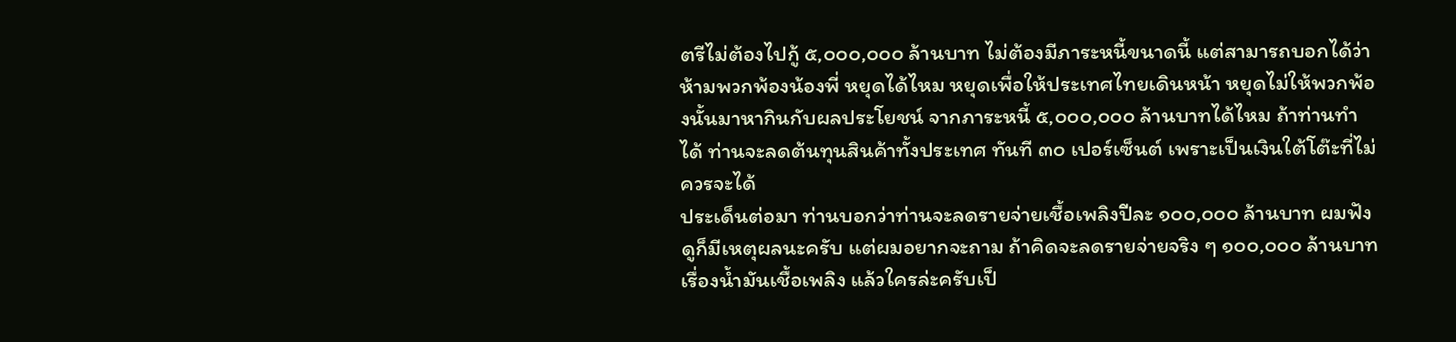ตรีไม่ต้องไปกู้ ๕,๐๐๐,๐๐๐ ล้านบาท ไม่ต้องมีภาระหนี้ขนาดนี้ แต่สามารถบอกได้ว่าห้ามพวกพ้องน้องพี่ หยุดได้ไหม หยุดเพื่อให้ประเทศไทยเดินหน้า หยุดไม่ให้พวกพ้องนั้นมาหากินกับผลประโยชน์ จากภาระหนี้ ๕,๐๐๐,๐๐๐ ล้านบาทได้ไหม ถ้าท่านทำได้ ท่านจะลดต้นทุนสินค้าทั้งประเทศ ทันที ๓๐ เปอร์เซ็นต์ เพราะเป็นเงินใต้โต๊ะที่ไม่ควรจะได้
ประเด็นต่อมา ท่านบอกว่าท่านจะลดรายจ่ายเชื้อเพลิงปีละ ๑๐๐,๐๐๐ ล้านบาท ผมฟังดูก็มีเหตุผลนะครับ แต่ผมอยากจะถาม ถ้าคิดจะลดรายจ่ายจริง ๆ ๑๐๐,๐๐๐ ล้านบาท เรื่องน้ำมันเชื้อเพลิง แล้วใครล่ะครับเป็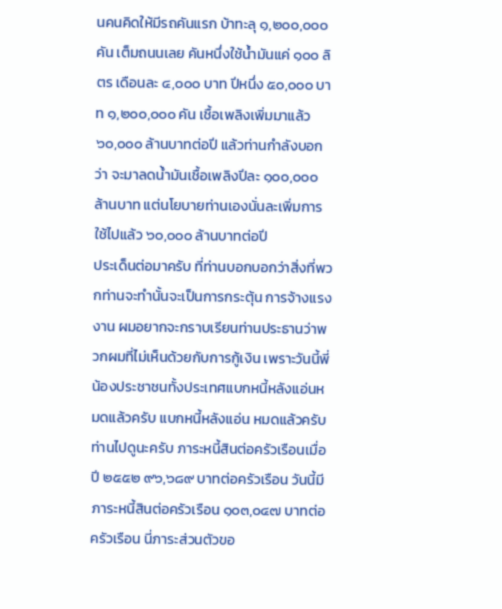นคนคิดให้มีรถคันแรก บ้าทะลุ ๑,๒๐๐,๐๐๐ คัน เต็มถนนเลย คันหนึ่งใช้น้ำมันแค่ ๑๐๐ ลิตร เดือนละ ๔,๐๐๐ บาท ปีหนึ่ง ๕๐,๐๐๐ บาท ๑,๒๐๐,๐๐๐ คัน เชื้อเพลิงเพิ่มมาแล้ว ๖๐,๐๐๐ ล้านบาทต่อปี แล้วท่านกำลังบอกว่า จะมาลดน้ำมันเชื้อเพลิงปีละ ๑๐๐,๐๐๐ ล้านบาท แต่นโยบายท่านเองนั่นละเพิ่มการใช้ไปแล้ว ๖๐,๐๐๐ ล้านบาทต่อปี
ประเด็นต่อมาครับ ที่ท่านบอกบอกว่าสิ่งที่พวกท่านจะทำนั้นจะเป็นการกระตุ้น การจ้างแรงงาน ผมอยากจะกราบเรียนท่านประธานว่าพวกผมที่ไม่เห็นด้วยกับการกู้เงิน เพราะวันนี้พี่น้องประชาชนทั้งประเทศแบกหนี้หลังแอ่นหมดแล้วครับ แบกหนี้หลังแอ่น หมดแล้วครับ ท่านไปดูนะครับ ภาระหนี้สินต่อครัวเรือนเมื่อปี ๒๕๕๒ ๙๖,๖๘๙ บาทต่อครัวเรือน วันนี้มีภาระหนี้สินต่อครัวเรือน ๑๐๓,๐๔๗ บาทต่อครัวเรือน นี่ภาระส่วนตัวขอ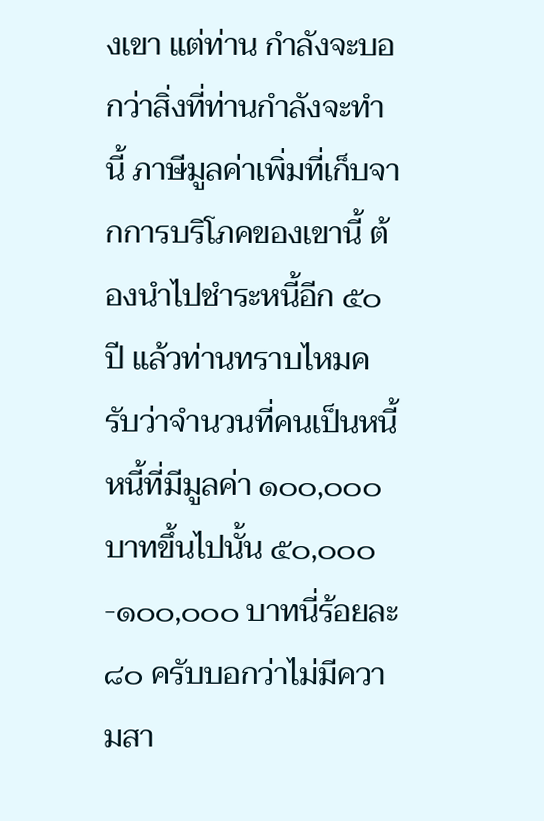งเขา แต่ท่าน กำลังจะบอกว่าสิ่งที่ท่านกำลังจะทำนี้ ภาษีมูลค่าเพิ่มที่เก็บจากการบริโภคของเขานี้ ต้องนำไปชำระหนี้อีก ๕๐ ปี แล้วท่านทราบไหมครับว่าจำนวนที่คนเป็นหนี้ หนี้ที่มีมูลค่า ๑๐๐,๐๐๐ บาทขึ้นไปนั้น ๕๐,๐๐๐-๑๐๐,๐๐๐ บาทนี่ร้อยละ ๘๐ ครับบอกว่าไม่มีความสา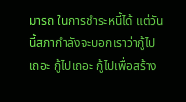มารถ ในการชำระหนี้ได้ แต่วันนี้สภากำลังจะบอกเราว่ากู้ไปเถอะ กู้ไปเถอะ กู้ไปเพื่อสร้าง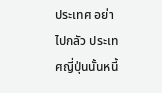ประเทศ อย่าไปกลัว ประเทศญี่ปุ่นนั้นหนี้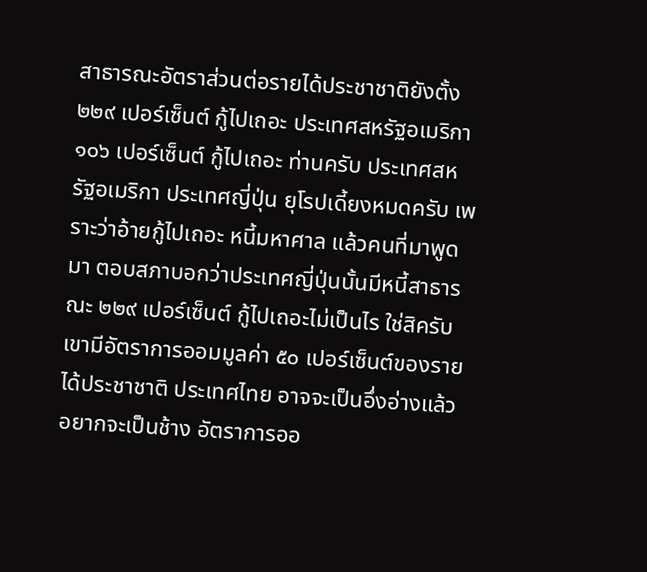สาธารณะอัตราส่วนต่อรายได้ประชาชาติยังตั้ง ๒๒๙ เปอร์เซ็นต์ กู้ไปเถอะ ประเทศสหรัฐอเมริกา ๑๐๖ เปอร์เซ็นต์ กู้ไปเถอะ ท่านครับ ประเทศสหรัฐอเมริกา ประเทศญี่ปุ่น ยุโรปเดี้ยงหมดครับ เพราะว่าอ้ายกู้ไปเถอะ หนี้มหาศาล แล้วคนที่มาพูดมา ตอบสภาบอกว่าประเทศญี่ปุ่นนั้นมีหนี้สาธารณะ ๒๒๙ เปอร์เซ็นต์ กู้ไปเถอะไม่เป็นไร ใช่สิครับ เขามีอัตราการออมมูลค่า ๕๐ เปอร์เซ็นต์ของรายได้ประชาชาติ ประเทศไทย อาจจะเป็นอึ่งอ่างแล้วอยากจะเป็นช้าง อัตราการออ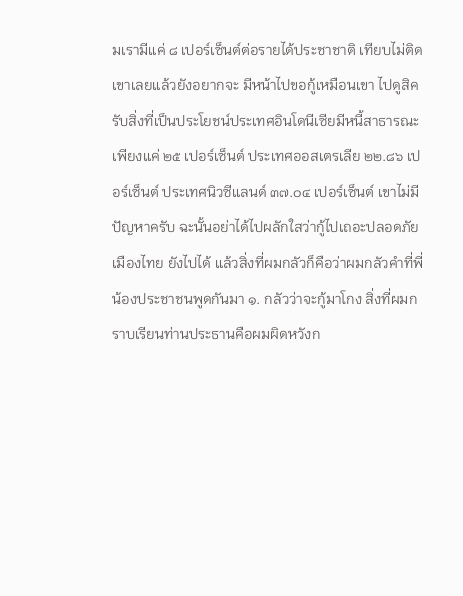มเรามีแค่ ๘ เปอร์เซ็นต์ต่อรายได้ประชาชาติ เทียบไม่ติดเขาเลยแล้วยังอยากจะ มีหน้าไปขอกู้เหมือนเขา ไปดูสิครับสิ่งที่เป็นประโยชน์ประเทศอินโดนีเซียมีหนี้สาธารณะ เพียงแค่ ๒๕ เปอร์เซ็นต์ ประเทศออสเตรเลีย ๒๒.๘๖ เปอร์เซ็นต์ ประเทศนิวซีแลนด์ ๓๗.๐๔ เปอร์เซ็นต์ เขาไม่มีปัญหาครับ ฉะนั้นอย่าได้ไปผลักใสว่ากู้ไปเถอะปลอดภัยเมืองไทย ยังไปได้ แล้วสิ่งที่ผมกลัวก็คือว่าผมกลัวคำที่พี่น้องประชาชนพูดกันมา ๑. กลัวว่าจะกู้มาโกง สิ่งที่ผมกราบเรียนท่านประธานคือผมผิดหวังก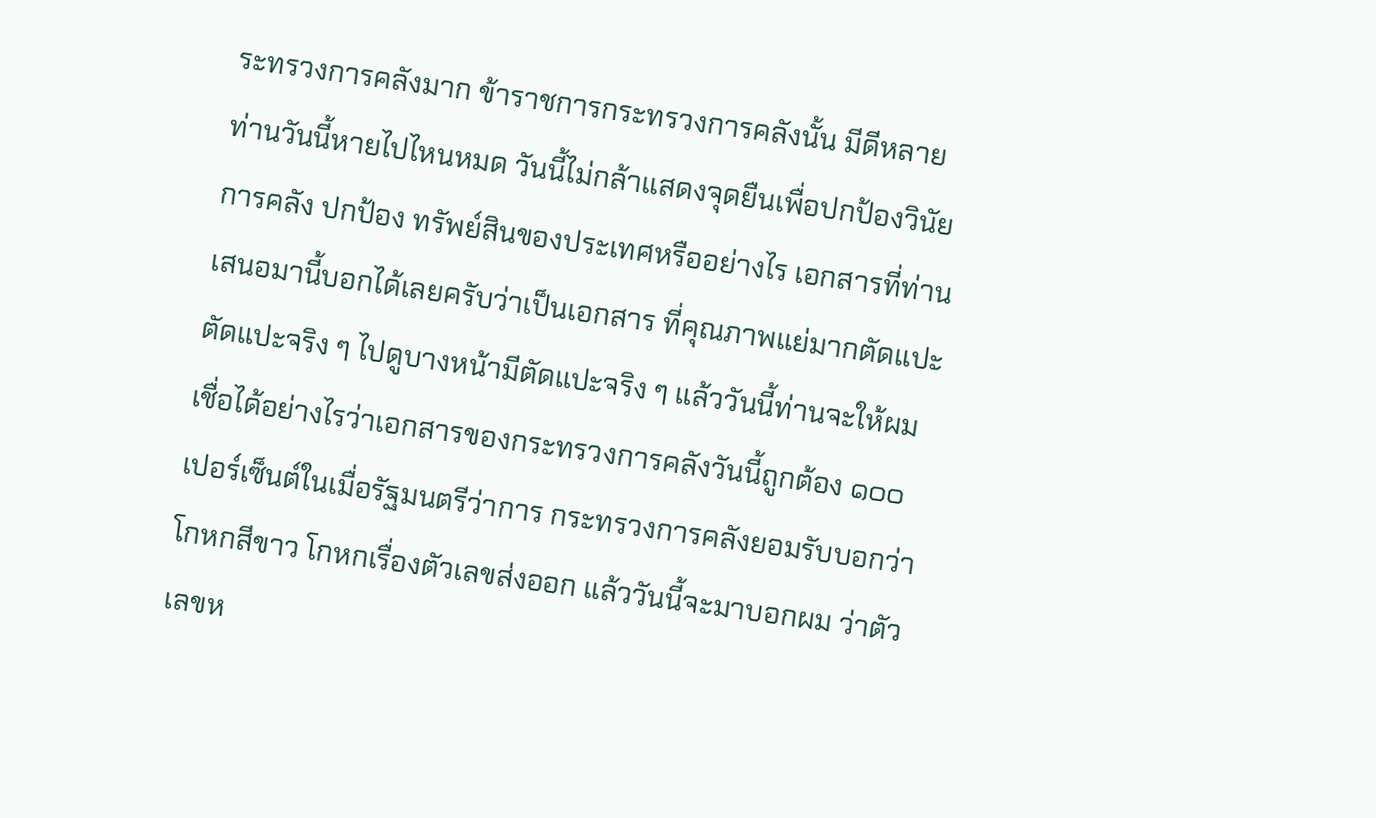ระทรวงการคลังมาก ข้าราชการกระทรวงการคลังนั้น มีดีหลายท่านวันนี้หายไปไหนหมด วันนี้ไม่กล้าแสดงจุดยืนเพื่อปกป้องวินัยการคลัง ปกป้อง ทรัพย์สินของประเทศหรืออย่างไร เอกสารที่ท่านเสนอมานี้บอกได้เลยครับว่าเป็นเอกสาร ที่คุณภาพแย่มากตัดแปะ ตัดแปะจริง ๆ ไปดูบางหน้ามีตัดแปะจริง ๆ แล้ววันนี้ท่านจะให้ผม เชื่อได้อย่างไรว่าเอกสารของกระทรวงการคลังวันนี้ถูกต้อง ๑๐๐ เปอร์เซ็นต์ในเมื่อรัฐมนตรีว่าการ กระทรวงการคลังยอมรับบอกว่าโกหกสีขาว โกหกเรื่องตัวเลขส่งออก แล้ววันนี้จะมาบอกผม ว่าตัวเลขห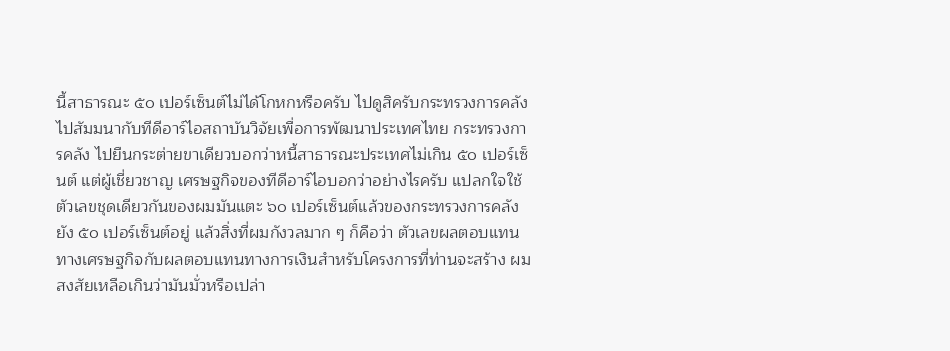นี้สาธารณะ ๕๐ เปอร์เซ็นต์ไม่ได้โกหกหรือครับ ไปดูสิครับกระทรวงการคลัง ไปสัมมนากับทีดีอาร์ไอสถาบันวิจัยเพื่อการพัฒนาประเทศไทย กระทรวงการคลัง ไปยืนกระต่ายขาเดียวบอกว่าหนี้สาธารณะประเทศไม่เกิน ๕๐ เปอร์เซ็นต์ แต่ผู้เชี่ยวชาญ เศรษฐกิจของทีดีอาร์ไอบอกว่าอย่างไรครับ แปลกใจใช้ตัวเลขชุดเดียวกันของผมมันแตะ ๖๐ เปอร์เซ็นต์แล้วของกระทรวงการคลังยัง ๕๐ เปอร์เซ็นต์อยู่ แล้วสิ่งที่ผมกังวลมาก ๆ ก็คือว่า ตัวเลขผลตอบแทนทางเศรษฐกิจกับผลตอบแทนทางการเงินสำหรับโครงการที่ท่านจะสร้าง ผมสงสัยเหลือเกินว่ามันมั่วหรือเปล่า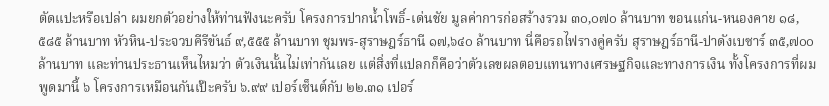ตัดแปะหรือเปล่า ผมยกตัวอย่างให้ท่านฟังนะครับ โครงการปากน้ำโพธิ์-เด่นชัย มูลค่าการก่อสร้างรวม ๓๐,๐๗๐ ล้านบาท ขอนแก่น-หนองคาย ๑๘,๕๘๕ ล้านบาท หัวหิน-ประจวบคีรีขันธ์ ๙,๕๕๕ ล้านบาท ชุมพร-สุราษฎร์ธานี ๑๗,๖๔๐ ล้านบาท นี่คือรถไฟรางคู่ครับ สุราษฎร์ธานี-ปาดังเบซาร์ ๓๕,๗๐๐ ล้านบาท และท่านประธานเห็นไหมว่า ตัวเงินนั้นไม่เท่ากันเลย แต่สิ่งที่แปลกก็คือว่าตัวเลขผลตอบแทนทางเศรษฐกิจและทางการเงิน ทั้งโครงการที่ผมพูดมานี้ ๖ โครงการเหมือนกันเป๊ะครับ ๖.๙๙ เปอร์เซ็นต์กับ ๒๒.๓๑ เปอร์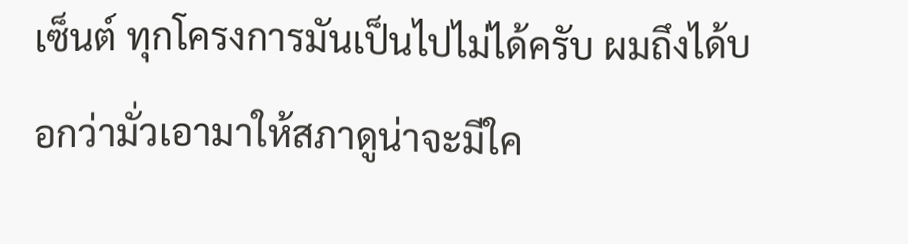เซ็นต์ ทุกโครงการมันเป็นไปไม่ได้ครับ ผมถึงได้บอกว่ามั่วเอามาให้สภาดูน่าจะมีใค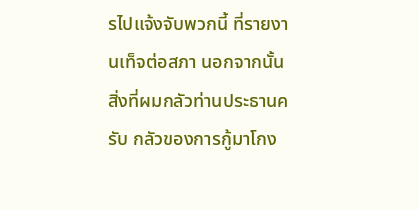รไปแจ้งจับพวกนี้ ที่รายงานเท็จต่อสภา นอกจากนั้นสิ่งที่ผมกลัวท่านประธานครับ กลัวของการกู้มาโกง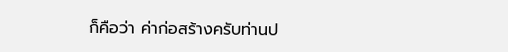ก็คือว่า ค่าก่อสร้างครับท่านป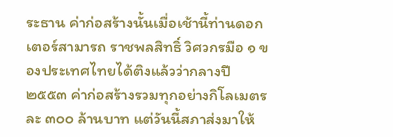ระธาน ค่าก่อสร้างนั้นเมื่อเช้านี้ท่านดอกเตอร์สามารถ ราชพลสิทธิ์ วิศวกรมือ ๑ ของประเทศไทยได้ติงแล้วว่ากลางปี ๒๕๕๓ ค่าก่อสร้างรวมทุกอย่างกิโลเมตรละ ๓๐๐ ล้านบาท แต่วันนี้สภาส่งมาให้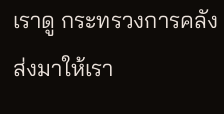เราดู กระทรวงการคลังส่งมาให้เรา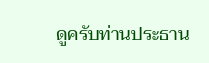ดูครับท่านประธาน